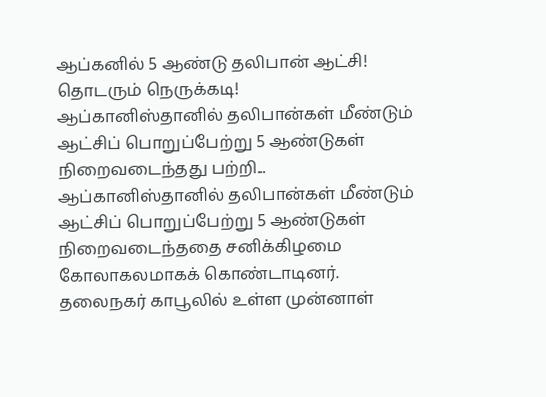ஆப்கனில் 5 ஆண்டு தலிபான் ஆட்சி! தொடரும் நெருக்கடி!
ஆப்கானிஸ்தானில் தலிபான்கள் மீண்டும் ஆட்சிப் பொறுப்பேற்று 5 ஆண்டுகள் நிறைவடைந்தது பற்றி...
ஆப்கானிஸ்தானில் தலிபான்கள் மீண்டும் ஆட்சிப் பொறுப்பேற்று 5 ஆண்டுகள் நிறைவடைந்ததை சனிக்கிழமை கோலாகலமாகக் கொண்டாடினர்.
தலைநகர் காபூலில் உள்ள முன்னாள்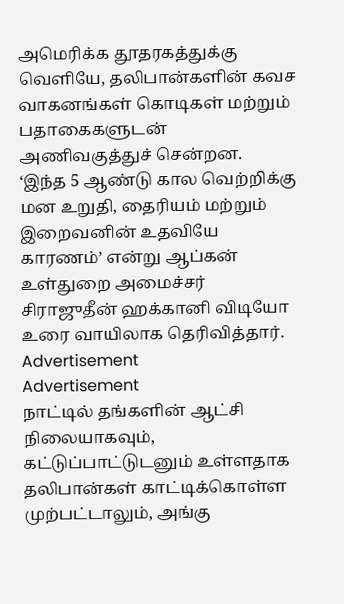அமெரிக்க தூதரகத்துக்கு வெளியே, தலிபான்களின் கவச வாகனங்கள் கொடிகள் மற்றும் பதாகைகளுடன் அணிவகுத்துச் சென்றன.
‘இந்த 5 ஆண்டு கால வெற்றிக்கு மன உறுதி, தைரியம் மற்றும் இறைவனின் உதவியே காரணம்’ என்று ஆப்கன் உள்துறை அமைச்சர் சிராஜுதீன் ஹக்கானி விடியோ உரை வாயிலாக தெரிவித்தார்.
Advertisement
Advertisement
நாட்டில் தங்களின் ஆட்சி நிலையாகவும், கட்டுப்பாட்டுடனும் உள்ளதாக தலிபான்கள் காட்டிக்கொள்ள முற்பட்டாலும், அங்கு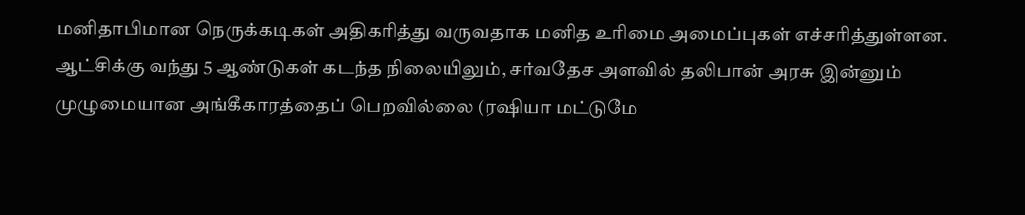மனிதாபிமான நெருக்கடிகள் அதிகரித்து வருவதாக மனித உரிமை அமைப்புகள் எச்சரித்துள்ளன.
ஆட்சிக்கு வந்து 5 ஆண்டுகள் கடந்த நிலையிலும், சர்வதேச அளவில் தலிபான் அரசு இன்னும் முழுமையான அங்கீகாரத்தைப் பெறவில்லை (ரஷியா மட்டுமே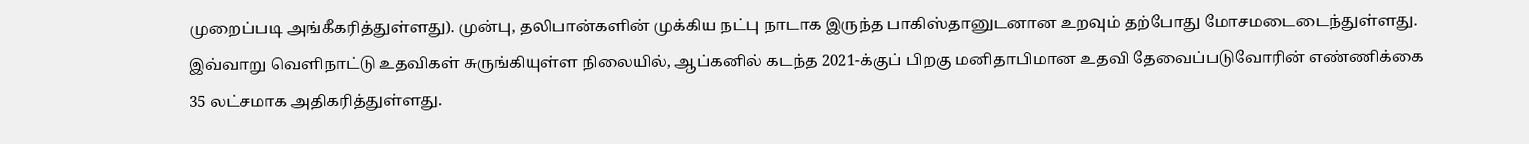முறைப்படி அங்கீகரித்துள்ளது). முன்பு, தலிபான்களின் முக்கிய நட்பு நாடாக இருந்த பாகிஸ்தானுடனான உறவும் தற்போது மோசமடைடைந்துள்ளது.
இவ்வாறு வெளிநாட்டு உதவிகள் சுருங்கியுள்ள நிலையில், ஆப்கனில் கடந்த 2021-க்குப் பிறகு மனிதாபிமான உதவி தேவைப்படுவோரின் எண்ணிக்கை 35 லட்சமாக அதிகரித்துள்ளது.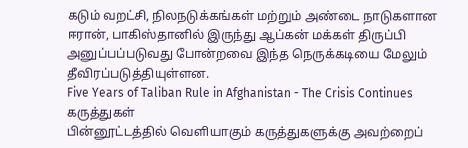கடும் வறட்சி, நிலநடுக்கங்கள் மற்றும் அண்டை நாடுகளான ஈரான், பாகிஸ்தானில் இருந்து ஆப்கன் மக்கள் திருப்பி அனுப்பப்படுவது போன்றவை இந்த நெருக்கடியை மேலும் தீவிரப்படுத்தியுள்ளன.
Five Years of Taliban Rule in Afghanistan - The Crisis Continues
கருத்துகள்
பின்னூட்டத்தில் வெளியாகும் கருத்துகளுக்கு அவற்றைப்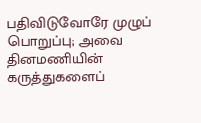பதிவிடுவோரே முழுப் பொறுப்பு; அவை தினமணியின் கருத்துகளைப்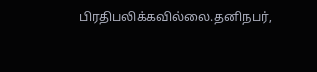பிரதிபலிக்கவில்லை.தனிநபர்,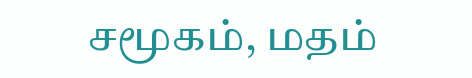சமூகம், மதம்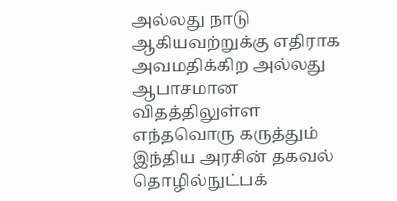அல்லது நாடு ஆகியவற்றுக்கு எதிராக அவமதிக்கிற அல்லது ஆபாசமான விதத்திலுள்ள எந்தவொரு கருத்தும் இந்திய அரசின் தகவல் தொழில்நுட்பக்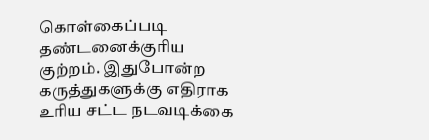கொள்கைப்படி தண்டனைக்குரிய குற்றம். இதுபோன்ற கருத்துகளுக்கு எதிராக உரிய சட்ட நடவடிக்கை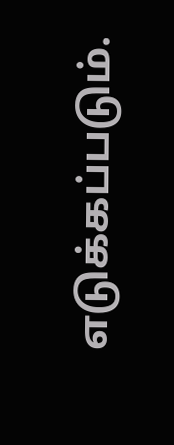எடுக்கப்படும்.